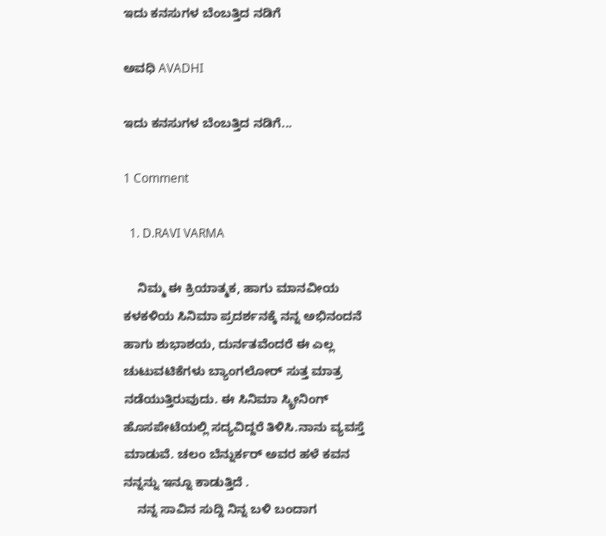ಇದು ಕನಸುಗಳ ಬೆಂಬತ್ತಿದ ನಡಿಗೆ‍

ಅವಧಿ AVADHI

ಇದು ಕನಸುಗಳ ಬೆಂಬತ್ತಿದ ನಡಿಗೆ...

1 Comment

  1. D.RAVI VARMA

    ನಿಮ್ಮ ಈ ಕ್ರಿಯಾತ್ಮಕ, ಹಾಗು ಮಾನವೀಯ ಕಳಕಳಿಯ ಸಿನಿಮಾ ಪ್ರದರ್ಶನಕ್ಕೆ ನನ್ನ ಅಭಿನಂದನೆ ಹಾಗು ಶುಭಾಶಯ, ದುರ್ನತವೆಂದರೆ ಈ ಎಲ್ಲ ಚುಟುವಟಿಕೆಗಳು ಬ್ಯಾಂಗಲೋರ್ ಸುತ್ತ ಮಾತ್ರ ನಡೆಯುತ್ತಿರುವುದು. ಈ ಸಿನಿಮಾ ಸ್ಕ್ರೀನಿಂಗ್ ಹೊಸಪೇಟೆಯಲ್ಲಿ ಸದ್ಯವಿದ್ದರೆ ತಿಳಿಸಿ.ನಾನು ವ್ಯವಸ್ತೆ ಮಾಡುವೆ. ಚಲಂ ಬೆನ್ನುರ್ಕರ್ ಅವರ ಹಳೆ ಕವನ ನನ್ನನ್ನು ಇನ್ನೂ ಕಾಡುತ್ತಿದೆ .
    ನನ್ನ ಸಾವಿನ ಸುದ್ದಿ ನಿನ್ನ ಬಳಿ ಬಂದಾಗ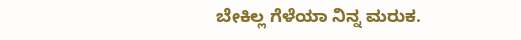ಬೇಕಿಲ್ಲ ಗೆಳೆಯಾ ನಿನ್ನ ಮರುಕ.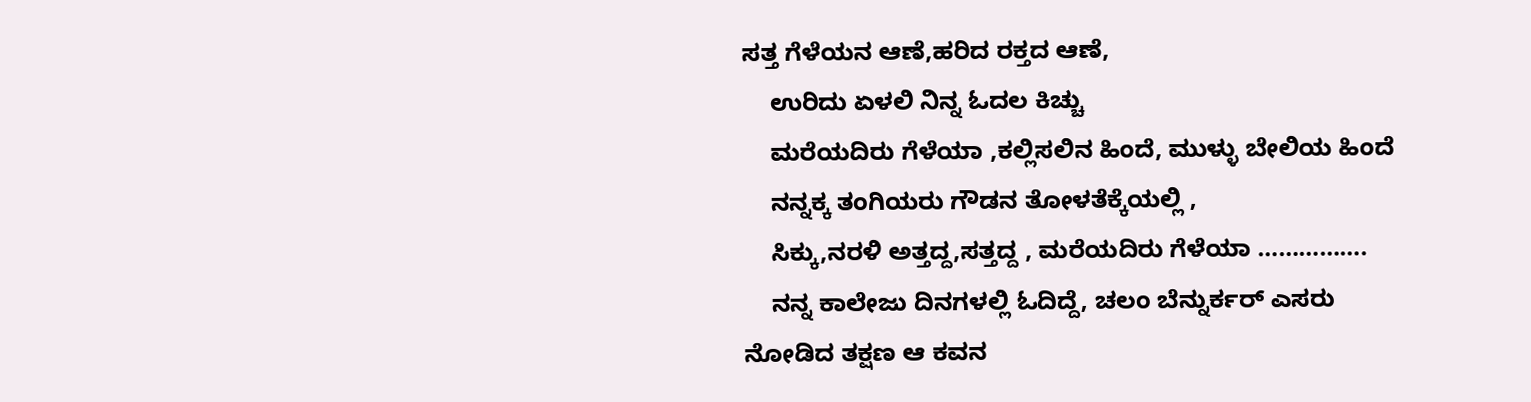ಸತ್ತ ಗೆಳೆಯನ ಆಣೆ,ಹರಿದ ರಕ್ತದ ಆಣೆ,
    ಉರಿದು ಏಳಲಿ ನಿನ್ನ ಓದಲ ಕಿಚ್ಚು
    ಮರೆಯದಿರು ಗೆಳೆಯಾ ,ಕಲ್ಲಿಸಲಿನ ಹಿಂದೆ, ಮುಳ್ಳು ಬೇಲಿಯ ಹಿಂದೆ
    ನನ್ನಕ್ಕ ತಂಗಿಯರು ಗೌಡನ ತೋಳತೆಕ್ಕೆಯಲ್ಲಿ ,
    ಸಿಕ್ಕು,ನರಳಿ ಅತ್ತದ್ದ,ಸತ್ತದ್ದ , ಮರೆಯದಿರು ಗೆಳೆಯಾ …………….
    ನನ್ನ ಕಾಲೇಜು ದಿನಗಳಲ್ಲಿ ಓದಿದ್ದೆ, ಚಲಂ ಬೆನ್ನುರ್ಕರ್ ಎಸರು ನೋಡಿದ ತಕ್ಷಣ ಆ ಕವನ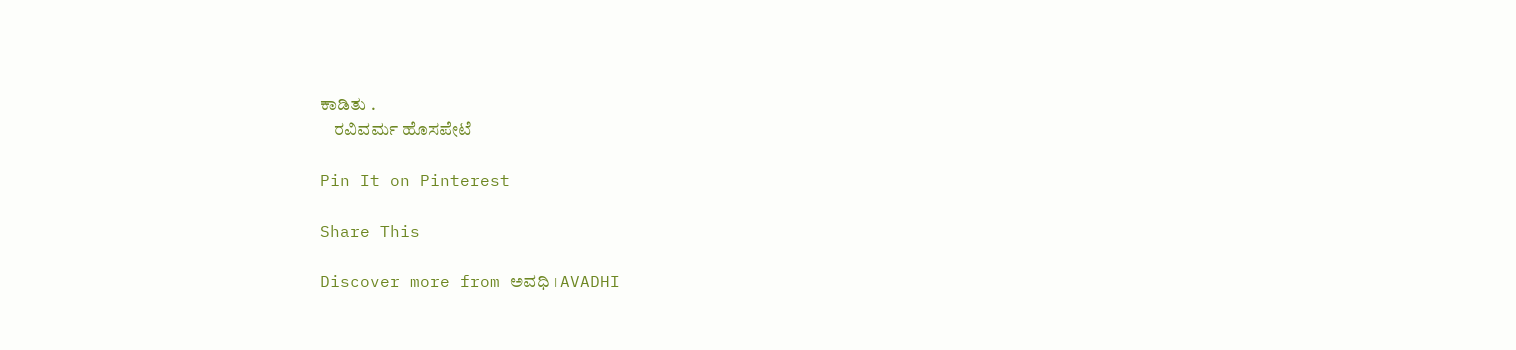ಕಾಡಿತು .
    ರವಿವರ್ಮ ಹೊಸಪೇಟೆ

Pin It on Pinterest

Share This

Discover more from ಅವಧಿ । AVADHI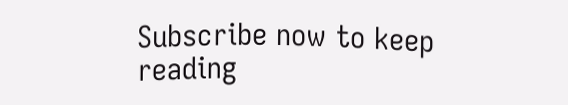Subscribe now to keep reading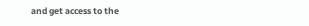and get access to the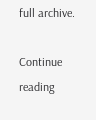full archive.

Continue reading